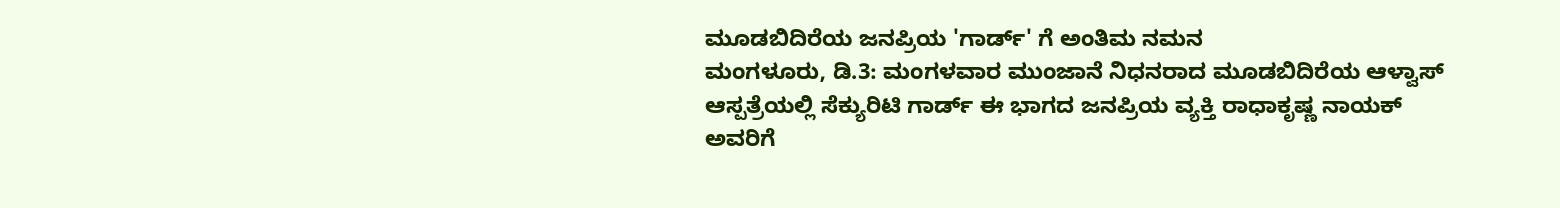ಮೂಡಬಿದಿರೆಯ ಜನಪ್ರಿಯ 'ಗಾರ್ಡ್' ಗೆ ಅಂತಿಮ ನಮನ
ಮಂಗಳೂರು, ಡಿ.3: ಮಂಗಳವಾರ ಮುಂಜಾನೆ ನಿಧನರಾದ ಮೂಡಬಿದಿರೆಯ ಆಳ್ವಾಸ್ ಆಸ್ಪತ್ರೆಯಲ್ಲಿ ಸೆಕ್ಯುರಿಟಿ ಗಾರ್ಡ್ ಈ ಭಾಗದ ಜನಪ್ರಿಯ ವ್ಯಕ್ತಿ ರಾಧಾಕೃಷ್ಣ ನಾಯಕ್ ಅವರಿಗೆ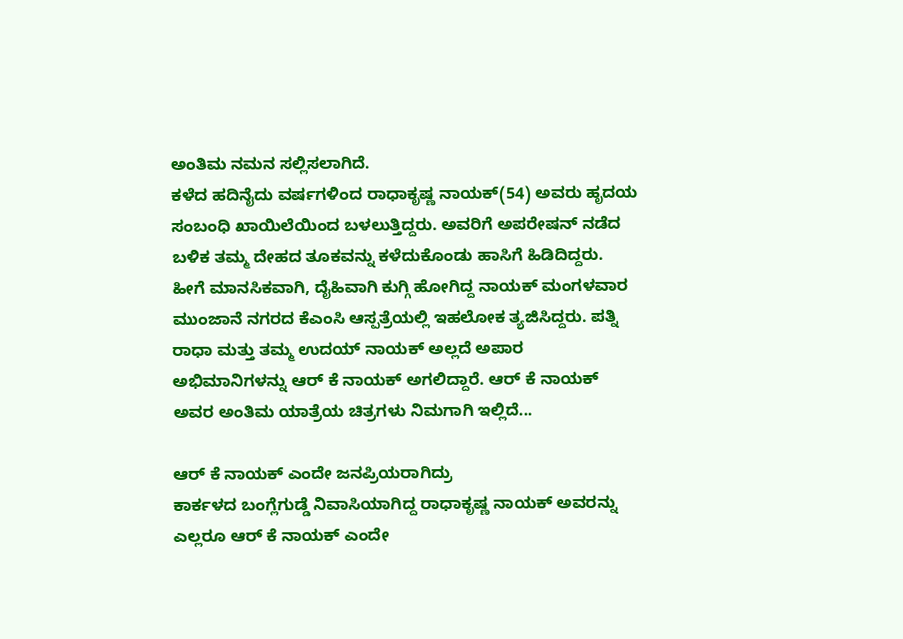ಅಂತಿಮ ನಮನ ಸಲ್ಲಿಸಲಾಗಿದೆ.
ಕಳೆದ ಹದಿನೈದು ವರ್ಷಗಳಿಂದ ರಾಧಾಕೃಷ್ಣ ನಾಯಕ್(54) ಅವರು ಹೃದಯ ಸಂಬಂಧಿ ಖಾಯಿಲೆಯಿಂದ ಬಳಲುತ್ತಿದ್ದರು. ಅವರಿಗೆ ಅಪರೇಷನ್ ನಡೆದ ಬಳಿಕ ತಮ್ಮ ದೇಹದ ತೂಕವನ್ನು ಕಳೆದುಕೊಂಡು ಹಾಸಿಗೆ ಹಿಡಿದಿದ್ದರು.
ಹೀಗೆ ಮಾನಸಿಕವಾಗಿ, ದೈಹಿವಾಗಿ ಕುಗ್ಗಿ ಹೋಗಿದ್ದ ನಾಯಕ್ ಮಂಗಳವಾರ ಮುಂಜಾನೆ ನಗರದ ಕೆಎಂಸಿ ಆಸ್ಪತ್ರೆಯಲ್ಲಿ ಇಹಲೋಕ ತ್ಯಜಿಸಿದ್ದರು. ಪತ್ನಿ ರಾಧಾ ಮತ್ತು ತಮ್ಮ ಉದಯ್ ನಾಯಕ್ ಅಲ್ಲದೆ ಅಪಾರ ಅಭಿಮಾನಿಗಳನ್ನು ಆರ್ ಕೆ ನಾಯಕ್ ಅಗಲಿದ್ದಾರೆ. ಆರ್ ಕೆ ನಾಯಕ್ ಅವರ ಅಂತಿಮ ಯಾತ್ರೆಯ ಚಿತ್ರಗಳು ನಿಮಗಾಗಿ ಇಲ್ಲಿದೆ...

ಆರ್ ಕೆ ನಾಯಕ್ ಎಂದೇ ಜನಪ್ರಿಯರಾಗಿದ್ರು
ಕಾರ್ಕಳದ ಬಂಗ್ಲೆಗುಡ್ಡೆ ನಿವಾಸಿಯಾಗಿದ್ದ ರಾಧಾಕೃಷ್ಣ ನಾಯಕ್ ಅವರನ್ನು ಎಲ್ಲರೂ ಆರ್ ಕೆ ನಾಯಕ್ ಎಂದೇ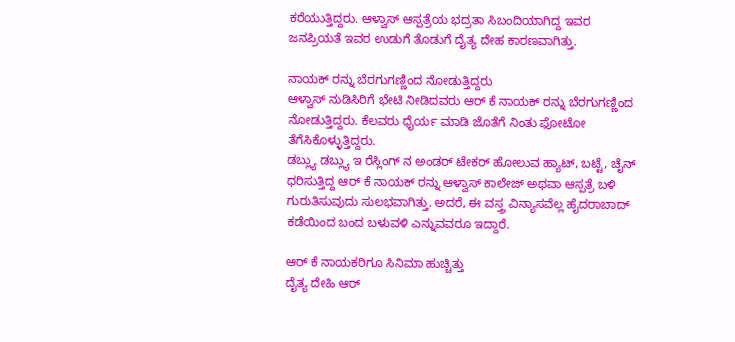ಕರೆಯುತ್ತಿದ್ದರು. ಆಳ್ವಾಸ್ ಆಸ್ಪತ್ರೆಯ ಭದ್ರತಾ ಸಿಬಂದಿಯಾಗಿದ್ದ ಇವರ ಜನಪ್ರಿಯತೆ ಇವರ ಉಡುಗೆ ತೊಡುಗೆ ದೈತ್ಯ ದೇಹ ಕಾರಣವಾಗಿತ್ತು.

ನಾಯಕ್ ರನ್ನು ಬೆರಗುಗಣ್ಣಿಂದ ನೋಡುತ್ತಿದ್ದರು
ಆಳ್ವಾಸ್ ನುಡಿಸಿರಿಗೆ ಭೇಟಿ ನೀಡಿದವರು ಆರ್ ಕೆ ನಾಯಕ್ ರನ್ನು ಬೆರಗುಗಣ್ಣಿಂದ ನೋಡುತ್ತಿದ್ದರು. ಕೆಲವರು ಧೈರ್ಯ ಮಾಡಿ ಜೊತೆಗೆ ನಿಂತು ಫೋಟೋ ತೆಗೆಸಿಕೊಳ್ಳುತ್ತಿದ್ದರು.
ಡಬ್ಲ್ಯು ಡಬ್ಲ್ಯು ಇ ರೆಸ್ಲಿಂಗ್ ನ ಅಂಡರ್ ಟೇಕರ್ ಹೋಲುವ ಹ್ಯಾಟ್, ಬಟ್ಟೆ, ಚೈನ್ ಧರಿಸುತ್ತಿದ್ದ ಆರ್ ಕೆ ನಾಯಕ್ ರನ್ನು ಆಳ್ವಾಸ್ ಕಾಲೇಜ್ ಅಥವಾ ಆಸ್ಪತ್ರೆ ಬಳಿ ಗುರುತಿಸುವುದು ಸುಲಭವಾಗಿತ್ತು. ಅದರೆ, ಈ ವಸ್ತ್ರ ವಿನ್ಯಾಸವೆಲ್ಲ ಹೈದರಾಬಾದ್ ಕಡೆಯಿಂದ ಬಂದ ಬಳುವಳಿ ಎನ್ನುವವರೂ ಇದ್ದಾರೆ.

ಆರ್ ಕೆ ನಾಯಕರಿಗೂ ಸಿನಿಮಾ ಹುಚ್ಚಿತ್ತು
ದೈತ್ಯ ದೇಹಿ ಆರ್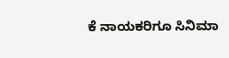ಕೆ ನಾಯಕರಿಗೂ ಸಿನಿಮಾ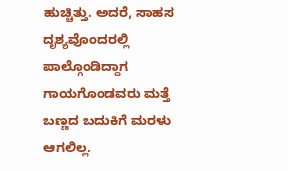ಹುಚ್ಚಿತ್ತು. ಅದರೆ, ಸಾಹಸ ದೃಶ್ಯವೊಂದರಲ್ಲಿ ಪಾಲ್ಗೊಂಡಿದ್ದಾಗ ಗಾಯಗೊಂಡವರು ಮತ್ತೆ ಬಣ್ಣದ ಬದುಕಿಗೆ ಮರಳು ಆಗಲಿಲ್ಲ.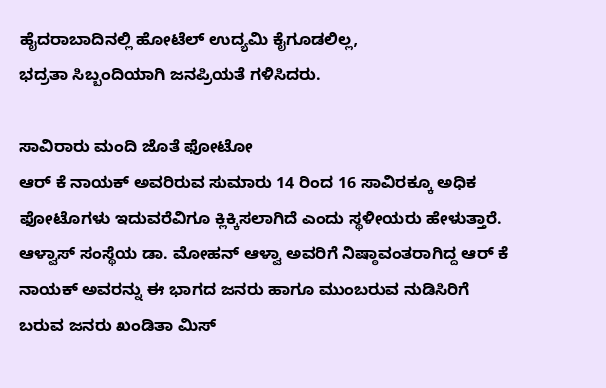ಹೈದರಾಬಾದಿನಲ್ಲಿ ಹೋಟೆಲ್ ಉದ್ಯಮಿ ಕೈಗೂಡಲಿಲ್ಲ,
ಭದ್ರತಾ ಸಿಬ್ಬಂದಿಯಾಗಿ ಜನಪ್ರಿಯತೆ ಗಳಿಸಿದರು.

ಸಾವಿರಾರು ಮಂದಿ ಜೊತೆ ಫೋಟೋ
ಆರ್ ಕೆ ನಾಯಕ್ ಅವರಿರುವ ಸುಮಾರು 14 ರಿಂದ 16 ಸಾವಿರಕ್ಕೂ ಅಧಿಕ ಫೋಟೊಗಳು ಇದುವರೆವಿಗೂ ಕ್ಲಿಕ್ಕಿಸಲಾಗಿದೆ ಎಂದು ಸ್ಥಳೀಯರು ಹೇಳುತ್ತಾರೆ.
ಆಳ್ವಾಸ್ ಸಂಸ್ಥೆಯ ಡಾ. ಮೋಹನ್ ಆಳ್ವಾ ಅವರಿಗೆ ನಿಷ್ಠಾವಂತರಾಗಿದ್ದ ಆರ್ ಕೆ ನಾಯಕ್ ಅವರನ್ನು ಈ ಭಾಗದ ಜನರು ಹಾಗೂ ಮುಂಬರುವ ನುಡಿಸಿರಿಗೆ ಬರುವ ಜನರು ಖಂಡಿತಾ ಮಿಸ್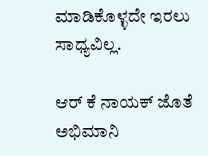ಮಾಡಿಕೊಳ್ಳದೇ ಇರಲು ಸಾಧ್ಯವಿಲ್ಲ.

ಆರ್ ಕೆ ನಾಯಕ್ ಜೊತೆ ಅಭಿಮಾನಿ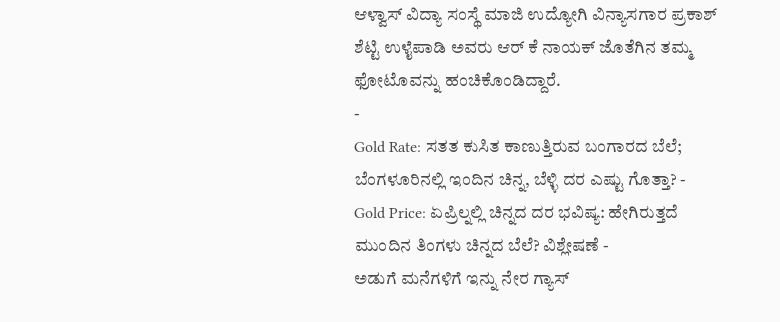ಆಳ್ವಾಸ್ ವಿದ್ಯಾ ಸಂಸ್ಥೆ ಮಾಜಿ ಉದ್ಯೋಗಿ ವಿನ್ಯಾಸಗಾರ ಪ್ರಕಾಶ್ ಶೆಟ್ಟಿ ಉಳೈಪಾಡಿ ಅವರು ಆರ್ ಕೆ ನಾಯಕ್ ಜೊತೆಗಿನ ತಮ್ಮ ಫೋಟೊವನ್ನು ಹಂಚಿಕೊಂಡಿದ್ದಾರೆ.
-
Gold Rate: ಸತತ ಕುಸಿತ ಕಾಣುತ್ತಿರುವ ಬಂಗಾರದ ಬೆಲೆ; ಬೆಂಗಳೂರಿನಲ್ಲಿ ಇಂದಿನ ಚಿನ್ನ, ಬೆಳ್ಳಿ ದರ ಎಷ್ಟು ಗೊತ್ತಾ? -
Gold Price: ಏಪ್ರಿಲ್ನಲ್ಲಿ ಚಿನ್ನದ ದರ ಭವಿಷ್ಯ: ಹೇಗಿರುತ್ತದೆ ಮುಂದಿನ ತಿಂಗಳು ಚಿನ್ನದ ಬೆಲೆ? ವಿಶ್ಲೇಷಣೆ -
ಅಡುಗೆ ಮನೆಗಳಿಗೆ ಇನ್ನು ನೇರ ಗ್ಯಾಸ್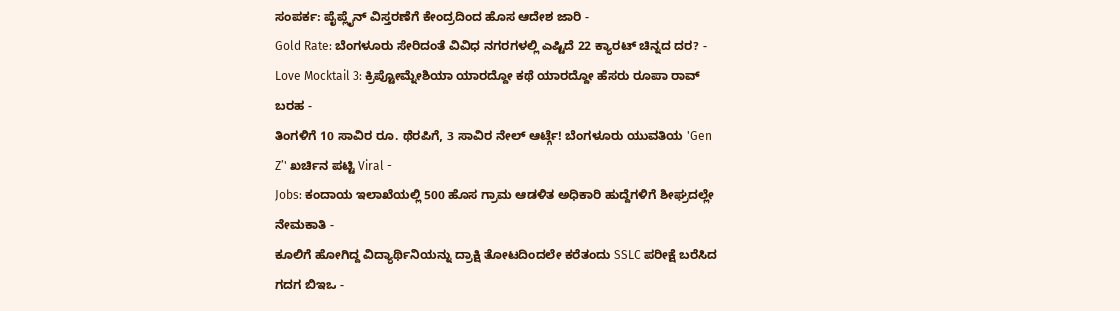ಸಂಪರ್ಕ: ಪೈಪ್ಲೈನ್ ವಿಸ್ತರಣೆಗೆ ಕೇಂದ್ರದಿಂದ ಹೊಸ ಆದೇಶ ಜಾರಿ -
Gold Rate: ಬೆಂಗಳೂರು ಸೇರಿದಂತೆ ವಿವಿಧ ನಗರಗಳಲ್ಲಿ ಎಷ್ಟಿದೆ 22 ಕ್ಯಾರಟ್ ಚಿನ್ನದ ದರ? -
Love Mocktail 3: ಕ್ರಿಪ್ಟೋಮ್ನೇಶಿಯಾ ಯಾರದ್ದೋ ಕಥೆ ಯಾರದ್ದೋ ಹೆಸರು ರೂಪಾ ರಾವ್ ಬರಹ -
ತಿಂಗಳಿಗೆ 10 ಸಾವಿರ ರೂ. ಥೆರಪಿಗೆ, 3 ಸಾವಿರ ನೇಲ್ ಆರ್ಟ್ಗೆ! ಬೆಂಗಳೂರು ಯುವತಿಯ 'Gen Z’' ಖರ್ಚಿನ ಪಟ್ಟಿ Viral -
Jobs: ಕಂದಾಯ ಇಲಾಖೆಯಲ್ಲಿ 500 ಹೊಸ ಗ್ರಾಮ ಆಡಳಿತ ಅಧಿಕಾರಿ ಹುದ್ದೆಗಳಿಗೆ ಶೀಘ್ರದಲ್ಲೇ ನೇಮಕಾತಿ -
ಕೂಲಿಗೆ ಹೋಗಿದ್ದ ವಿದ್ಯಾರ್ಥಿನಿಯನ್ನು ದ್ರಾಕ್ಷಿ ತೋಟದಿಂದಲೇ ಕರೆತಂದು SSLC ಪರೀಕ್ಷೆ ಬರೆಸಿದ ಗದಗ ಬಿಇಒ -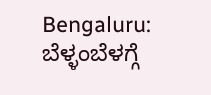Bengaluru: ಬೆಳ್ಳಂಬೆಳಗ್ಗೆ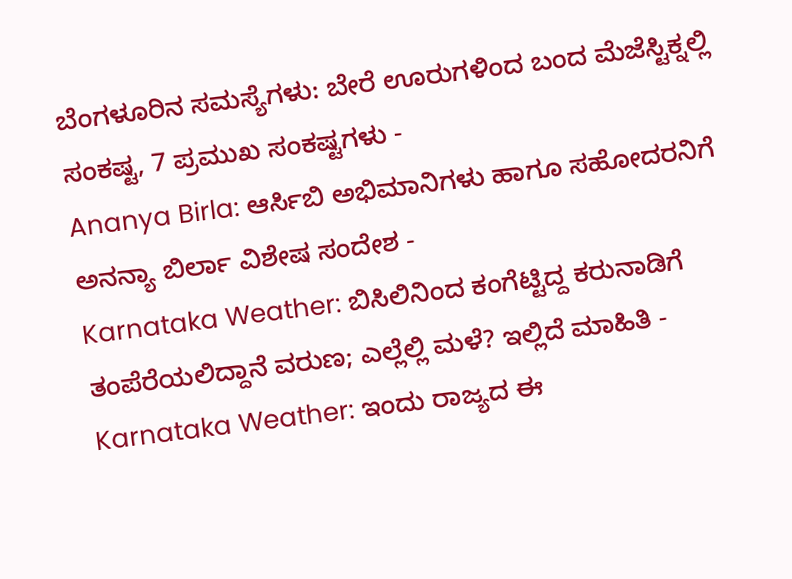ಬೆಂಗಳೂರಿನ ಸಮಸ್ಯೆಗಳು: ಬೇರೆ ಊರುಗಳಿಂದ ಬಂದ ಮೆಜೆಸ್ಟಿಕ್ನಲ್ಲಿ ಸಂಕಷ್ಟ, 7 ಪ್ರಮುಖ ಸಂಕಷ್ಟಗಳು -
Ananya Birla: ಆರ್ಸಿಬಿ ಅಭಿಮಾನಿಗಳು ಹಾಗೂ ಸಹೋದರನಿಗೆ ಅನನ್ಯಾ ಬಿರ್ಲಾ ವಿಶೇಷ ಸಂದೇಶ -
Karnataka Weather: ಬಿಸಿಲಿನಿಂದ ಕಂಗೆಟ್ಟಿದ್ದ ಕರುನಾಡಿಗೆ ತಂಪೆರೆಯಲಿದ್ದಾನೆ ವರುಣ; ಎಲ್ಲೆಲ್ಲಿ ಮಳೆ? ಇಲ್ಲಿದೆ ಮಾಹಿತಿ -
Karnataka Weather: ಇಂದು ರಾಜ್ಯದ ಈ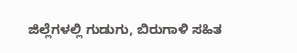ಜಿಲ್ಲೆಗಳಲ್ಲಿ ಗುಡುಗು, ಬಿರುಗಾಳಿ ಸಹಿತ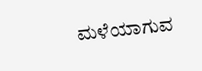ಮಳೆಯಾಗುವ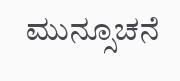ಮುನ್ಸೂಚನೆ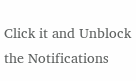Click it and Unblock the Notifications